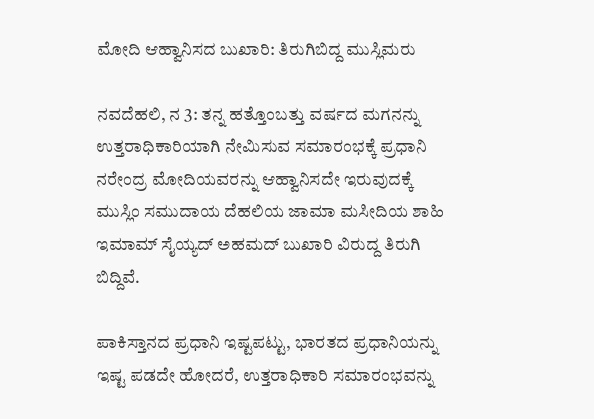ಮೋದಿ ಆಹ್ವಾನಿಸದ ಬುಖಾರಿ: ತಿರುಗಿಬಿದ್ದ ಮುಸ್ಲಿಮರು

ನವದೆಹಲಿ, ನ 3: ತನ್ನ ಹತ್ತೊಂಬತ್ತು ವರ್ಷದ ಮಗನನ್ನು ಉತ್ತರಾಧಿಕಾರಿಯಾಗಿ ನೇಮಿಸುವ ಸಮಾರಂಭಕ್ಕೆ ಪ್ರಧಾನಿ ನರೇಂದ್ರ ಮೋದಿಯವರನ್ನು ಆಹ್ವಾನಿಸದೇ ಇರುವುದಕ್ಕೆ ಮುಸ್ಲಿಂ ಸಮುದಾಯ ದೆಹಲಿಯ ಜಾಮಾ ಮಸೀದಿಯ ಶಾಹಿ ಇಮಾಮ್ ಸೈಯ್ಯದ್ ಅಹಮದ್ ಬುಖಾರಿ ವಿರುದ್ದ ತಿರುಗಿ ಬಿದ್ದಿವೆ.

ಪಾಕಿಸ್ತಾನದ ಪ್ರಧಾನಿ ಇಷ್ಟಪಟ್ಟು, ಭಾರತದ ಪ್ರಧಾನಿಯನ್ನು ಇಷ್ಟ ಪಡದೇ ಹೋದರೆ, ಉತ್ತರಾಧಿಕಾರಿ ಸಮಾರಂಭವನ್ನು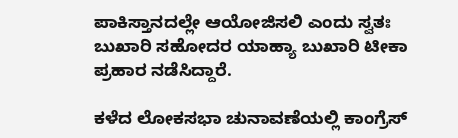ಪಾಕಿಸ್ತಾನದಲ್ಲೇ ಆಯೋಜಿಸಲಿ ಎಂದು ಸ್ವತಃ ಬುಖಾರಿ ಸಹೋದರ ಯಾಹ್ಯಾ ಬುಖಾರಿ ಟೀಕಾ ಪ್ರಹಾರ ನಡೆಸಿದ್ದಾರೆ.

ಕಳೆದ ಲೋಕಸಭಾ ಚುನಾವಣೆಯಲ್ಲಿ ಕಾಂಗ್ರೆಸ್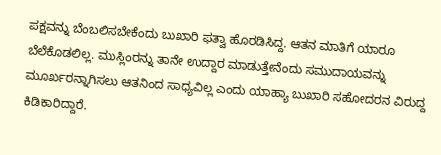ಪಕ್ಷವನ್ನು ಬೆಂಬಲಿಸಬೇಕೆಂದು ಬುಖಾರಿ ಫತ್ವಾ ಹೊರಡಿಸಿದ್ದ. ಆತನ ಮಾತಿಗೆ ಯಾರೂ ಬೆಲೆಕೊಡಲಿಲ್ಲ. ಮುಸ್ಲಿಂರನ್ನು ತಾನೇ ಉದ್ದಾರ ಮಾಡುತ್ತೇನೆಂದು ಸಮುದಾಯವನ್ನು ಮೂರ್ಖರನ್ನಾಗಿಸಲು ಆತನಿಂದ ಸಾಧ್ಯವಿಲ್ಲ ಎಂದು ಯಾಹ್ಯಾ ಬುಖಾರಿ ಸಹೋದರನ ವಿರುದ್ದ ಕಿಡಿಕಾರಿದ್ದಾರೆ.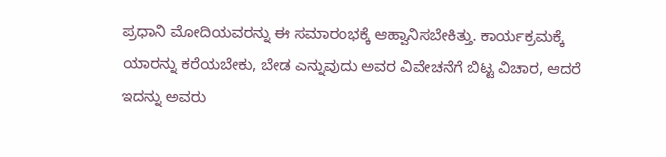ಪ್ರಧಾನಿ ಮೋದಿಯವರನ್ನು ಈ ಸಮಾರಂಭಕ್ಕೆ ಆಹ್ವಾನಿಸಬೇಕಿತ್ತು. ಕಾರ್ಯಕ್ರಮಕ್ಕೆ ಯಾರನ್ನು ಕರೆಯಬೇಕು, ಬೇಡ ಎನ್ನುವುದು ಅವರ ವಿವೇಚನೆಗೆ ಬಿಟ್ಟ ವಿಚಾರ, ಆದರೆ ಇದನ್ನು ಅವರು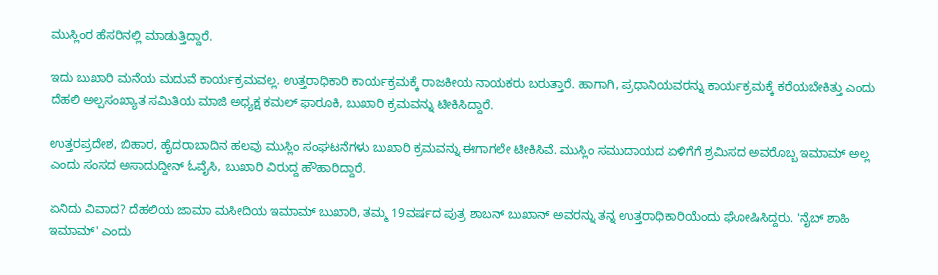ಮುಸ್ಲಿಂರ ಹೆಸರಿನಲ್ಲಿ ಮಾಡುತ್ತಿದ್ದಾರೆ.

ಇದು ಬುಖಾರಿ ಮನೆಯ ಮದುವೆ ಕಾರ್ಯಕ್ರಮವಲ್ಲ. ಉತ್ತರಾಧಿಕಾರಿ ಕಾರ್ಯಕ್ರಮಕ್ಕೆ ರಾಜಕೀಯ ನಾಯಕರು ಬರುತ್ತಾರೆ. ಹಾಗಾಗಿ, ಪ್ರಧಾನಿಯವರನ್ನು ಕಾರ್ಯಕ್ರಮಕ್ಕೆ ಕರೆಯಬೇಕಿತ್ತು ಎಂದು ದೆಹಲಿ ಅಲ್ಪಸಂಖ್ಯಾತ ಸಮಿತಿಯ ಮಾಜಿ ಅಧ್ಯಕ್ಷ ಕಮಲ್ ಫಾರೂಕಿ, ಬುಖಾರಿ ಕ್ರಮವನ್ನು ಟೀಕಿಸಿದ್ದಾರೆ.

ಉತ್ತರಪ್ರದೇಶ, ಬಿಹಾರ, ಹೈದರಾಬಾದಿನ ಹಲವು ಮುಸ್ಲಿಂ ಸಂಘಟನೆಗಳು ಬುಖಾರಿ ಕ್ರಮವನ್ನು ಈಗಾಗಲೇ ಟೀಕಿಸಿವೆ. ಮುಸ್ಲಿಂ ಸಮುದಾಯದ ಏಳಿಗೆಗೆ ಶ್ರಮಿಸದ ಅವರೊಬ್ಬ ಇಮಾಮ್ ಅಲ್ಲ ಎಂದು ಸಂಸದ ಅಸಾದುದ್ದೀನ್ ಓವೈಸಿ, ಬುಖಾರಿ ವಿರುದ್ದ ಹೌಹಾರಿದ್ದಾರೆ.

ಏನಿದು ವಿವಾದ? ದೆಹಲಿಯ ಜಾಮಾ ಮಸೀದಿಯ ಇಮಾಮ್ ಬುಖಾರಿ, ತಮ್ಮ 19ವರ್ಷದ ಪುತ್ರ ಶಾಬನ್ ಬುಖಾನ್ ಅವರನ್ನು ತನ್ನ ಉತ್ತರಾಧಿಕಾರಿಯೆಂದು ಘೋಷಿಸಿದ್ದರು. 'ನೈಬ್ ಶಾಹಿ ಇಮಾಮ್' ಎಂದು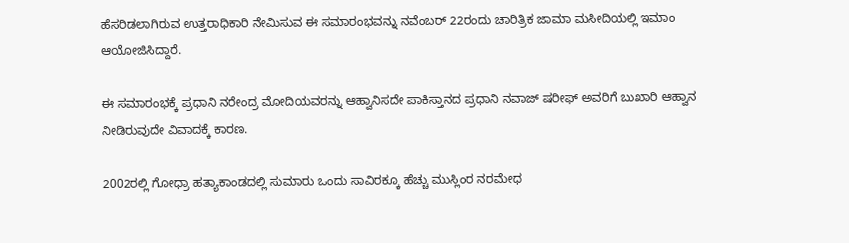ಹೆಸರಿಡಲಾಗಿರುವ ಉತ್ತರಾಧಿಕಾರಿ ನೇಮಿಸುವ ಈ ಸಮಾರಂಭವನ್ನು ನವೆಂಬರ್ 22ರಂದು ಚಾರಿತ್ರಿಕ ಜಾಮಾ ಮಸೀದಿಯಲ್ಲಿ ಇಮಾಂ ಆಯೋಜಿಸಿದ್ದಾರೆ.

ಈ ಸಮಾರಂಭಕ್ಕೆ ಪ್ರಧಾನಿ ನರೇಂದ್ರ ಮೋದಿಯವರನ್ನು ಆಹ್ವಾನಿಸದೇ ಪಾಕಿಸ್ತಾನದ ಪ್ರಧಾನಿ ನವಾಜ್ ಷರೀಫ್ ಅವರಿಗೆ ಬುಖಾರಿ ಆಹ್ವಾನ ನೀಡಿರುವುದೇ ವಿವಾದಕ್ಕೆ ಕಾರಣ.

2002ರಲ್ಲಿ ಗೋಧ್ರಾ ಹತ್ಯಾಕಾಂಡದಲ್ಲಿ ಸುಮಾರು ಒಂದು ಸಾವಿರಕ್ಕೂ ಹೆಚ್ಚು ಮುಸ್ಲಿಂರ ನರಮೇಧ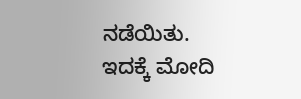ನಡೆಯಿತು. ಇದಕ್ಕೆ ಮೋದಿ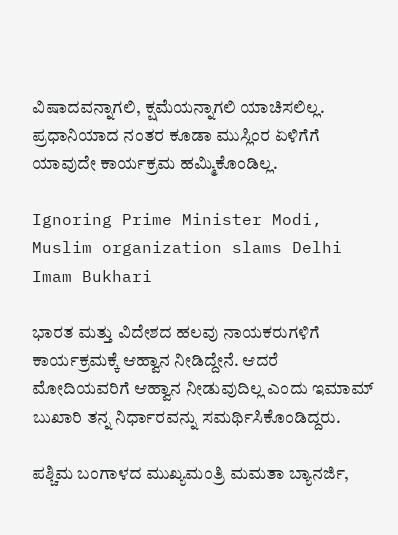ವಿಷಾದವನ್ನಾಗಲಿ, ಕ್ಷಮೆಯನ್ನಾಗಲಿ ಯಾಚಿಸಲಿಲ್ಲ. ಪ್ರಧಾನಿಯಾದ ನಂತರ ಕೂಡಾ ಮುಸ್ಲಿಂರ ಏಳಿಗೆಗೆ ಯಾವುದೇ ಕಾರ್ಯಕ್ರಮ ಹಮ್ಮಿಕೊಂಡಿಲ್ಲ.

Ignoring Prime Minister Modi, Muslim organization slams Delhi Imam Bukhari

ಭಾರತ ಮತ್ತು ವಿದೇಶದ ಹಲವು ನಾಯಕರುಗಳಿಗೆ ಕಾರ್ಯಕ್ರಮಕ್ಕೆ ಆಹ್ವಾನ ನೀಡಿದ್ದೇನೆ. ಆದರೆ ಮೋದಿಯವರಿಗೆ ಆಹ್ವಾನ ನೀಡುವುದಿಲ್ಲ ಎಂದು ಇಮಾಮ್ ಬುಖಾರಿ ತನ್ನ ನಿರ್ಧಾರವನ್ನು ಸಮರ್ಥಿಸಿಕೊಂಡಿದ್ದರು.

ಪಶ್ಚಿಮ ಬಂಗಾಳದ ಮುಖ್ಯಮಂತ್ರಿ ಮಮತಾ ಬ್ಯಾನರ್ಜಿ,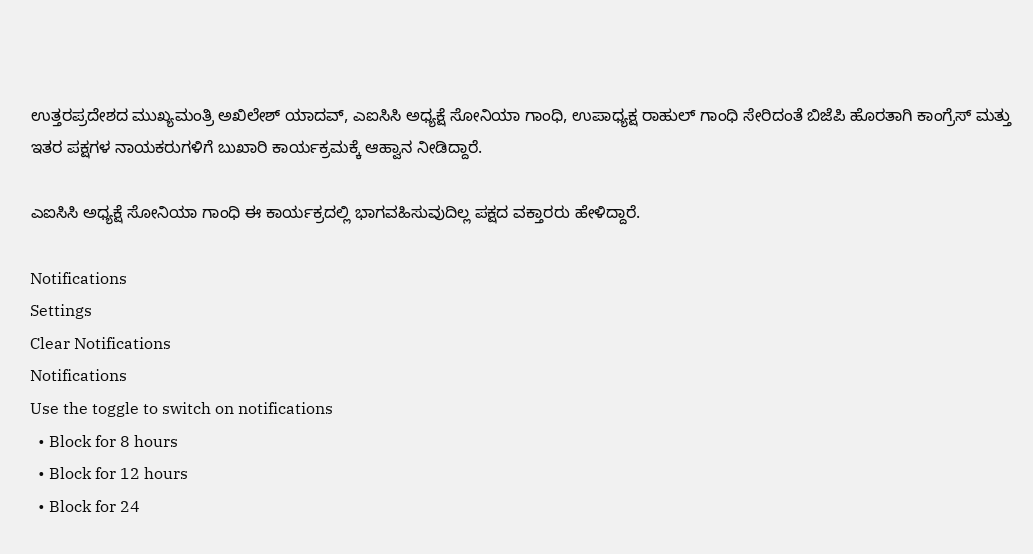ಉತ್ತರಪ್ರದೇಶದ ಮುಖ್ಯಮಂತ್ರಿ ಅಖಿಲೇಶ್ ಯಾದವ್, ಎಐಸಿಸಿ ಅಧ್ಯಕ್ಷೆ ಸೋನಿಯಾ ಗಾಂಧಿ, ಉಪಾಧ್ಯಕ್ಷ ರಾಹುಲ್ ಗಾಂಧಿ ಸೇರಿದಂತೆ ಬಿಜೆಪಿ ಹೊರತಾಗಿ ಕಾಂಗ್ರೆಸ್ ಮತ್ತು ಇತರ ಪಕ್ಷಗಳ ನಾಯಕರುಗಳಿಗೆ ಬುಖಾರಿ ಕಾರ್ಯಕ್ರಮಕ್ಕೆ ಆಹ್ವಾನ ನೀಡಿದ್ದಾರೆ.

ಎಐಸಿಸಿ ಅಧ್ಯಕ್ಷೆ ಸೋನಿಯಾ ಗಾಂಧಿ ಈ ಕಾರ್ಯಕ್ರದಲ್ಲಿ ಭಾಗವಹಿಸುವುದಿಲ್ಲ ಪಕ್ಷದ ವಕ್ತಾರರು ಹೇಳಿದ್ದಾರೆ.

Notifications
Settings
Clear Notifications
Notifications
Use the toggle to switch on notifications
  • Block for 8 hours
  • Block for 12 hours
  • Block for 24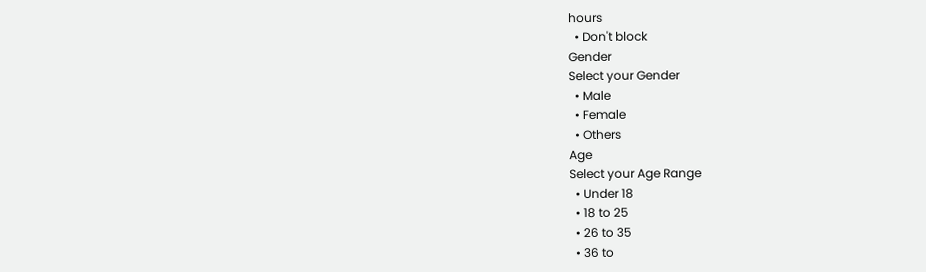hours
  • Don't block
Gender
Select your Gender
  • Male
  • Female
  • Others
Age
Select your Age Range
  • Under 18
  • 18 to 25
  • 26 to 35
  • 36 to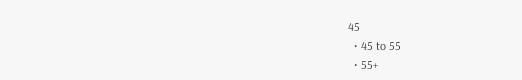45
  • 45 to 55
  • 55+